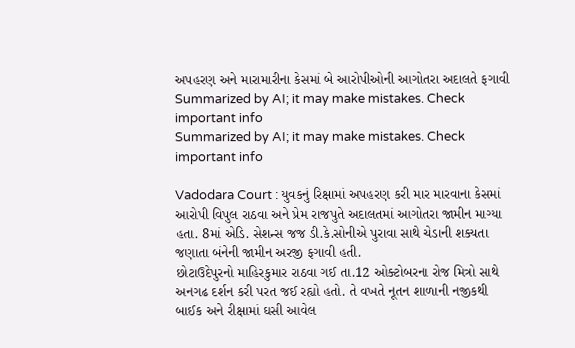અપહરણ અને મારામારીના કેસમાં બે આરોપીઓની આગોતરા અદાલતે ફગાવી
Summarized by AI; it may make mistakes. Check important info
Summarized by AI; it may make mistakes. Check important info

Vadodara Court : યુવકનું રિક્ષામાં અપહરણ કરી માર મારવાના કેસમાં આરોપી વિપુલ રાઠવા અને પ્રેમ રાજપુતે અદાલતમાં આગોતરા જામીન માગ્યા હતા. 8માં એડિ. સેશન્સ જજ ડી.કે.સોનીએ પુરાવા સાથે ચેડાની શક્યતા જણાતા બંનેની જામીન અરજી ફગાવી હતી.
છોટાઉદેપુરનો માહિરકુમાર રાઠવા ગઈ તા.12 ઓક્ટોબરના રોજ મિત્રો સાથે અનગઢ દર્શન કરી પરત જઈ રહ્યો હતો. તે વખતે નૂતન શાળાની નજીકથી બાઈક અને રીક્ષામાં ઘસી આવેલ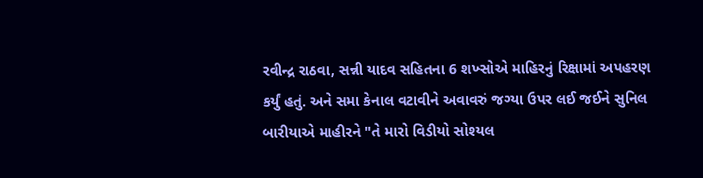રવીન્દ્ર રાઠવા, સન્ની યાદવ સહિતના 6 શખ્સોએ માહિરનું રિક્ષામાં અપહરણ કર્યું હતું. અને સમા કેનાલ વટાવીને અવાવરું જગ્યા ઉપર લઈ જઈને સુનિલ બારીયાએ માહીરને "તે મારો વિડીયો સોશ્યલ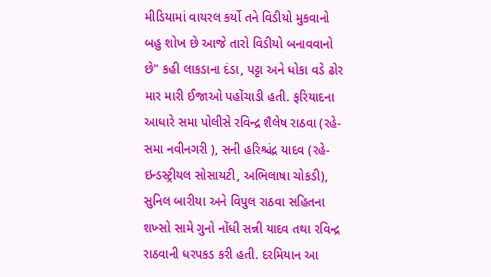મીડિયામાં વાયરલ કર્યો તને વિડીયો મુકવાનો બહુ શોખ છે આજે તારો વિડીયો બનાવવાનો છે" કહી લાકડાના દંડા, પટ્ટા અને ધોકા વડે ઢોર માર મારી ઈજાઓ પહોંચાડી હતી. ફરિયાદના આધારે સમા પોલીસે રવિન્દ્ર શૈલેષ રાઠવા (રહે-સમા નવીનગરી ), સની હરિશ્ચંદ્ર યાદવ (રહે-ઇન્ડસ્ટ્રીયલ સોસાયટી, અભિલાષા ચોકડી), સુનિલ બારીયા અને વિપુલ રાઠવા સહિતના શખ્સો સામે ગુનો નોંધી સન્ની યાદવ તથા રવિન્દ્ર રાઠવાની ધરપકડ કરી હતી. દરમિયાન આ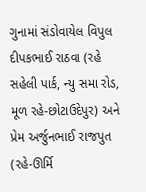ગુનામાં સંડોવાયેલ વિપુલ દીપકભાઈ રાઠવા (રહે સહેલી પાર્ક, ન્યુ સમા રોડ, મૂળ રહે-છોટાઉદેપુર) અને પ્રેમ અર્જુનભાઈ રાજપુત (રહે-ઊર્મિ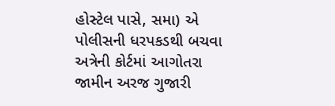હોસ્ટેલ પાસે, સમા) એ પોલીસની ધરપકડથી બચવા અત્રેની કોર્ટમાં આગોતરા જામીન અરજ ગુજારી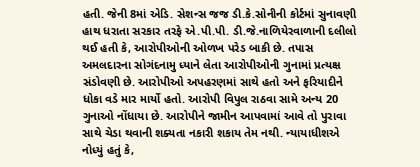હતી. જેની 8માં એડિ. સેશન્સ જજ ડી.કે.સોનીની કોર્ટમાં સુનાવણી હાથ ધરાતા સરકાર તરફે એ.પી.પી. ડી.જે.નાળિયેરવાળાની દલીલો થઈ હતી કે, આરોપીઓની ઓળખ પરેડ બાકી છે. તપાસ અમલદારના સોગંદનામુ ધ્યાને લેતા આરોપીઓની ગુનામાં પ્રત્યક્ષ સંડોવણી છે. આરોપીઓ અપહરણમાં સાથે હતો અને ફરિયાદીને ધોકા વડે માર માર્યો હતો. આરોપી વિપુલ રાઠવા સામે અન્ય 20 ગુનાઓ નોંધાયા છે. આરોપીને જામીન આપવામાં આવે તો પુરાવા સાથે ચેડા થવાની શક્યતા નકારી શકાય તેમ નથી. ન્યાયાધીશએ નોધ્યું હતું કે,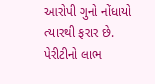આરોપી ગુનો નોંધાયો ત્યારથી ફરાર છે. પેરીટીનો લાભ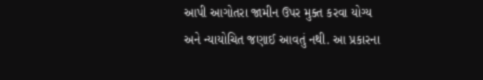આપી આગોતરા જામીન ઉપર મુક્ત કરવા યોગ્ય અને ન્યાયોચિત જણાઈ આવતું નથી. આ પ્રકારના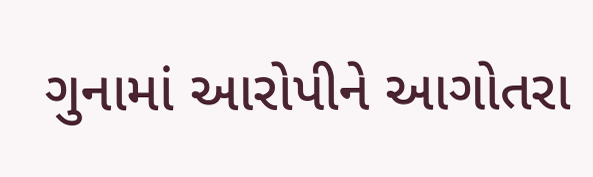ગુનામાં આરોપીને આગોતરા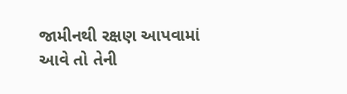જામીનથી રક્ષણ આપવામાં આવે તો તેની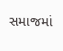સમાજમાં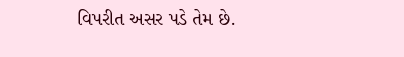વિપરીત અસર પડે તેમ છે.